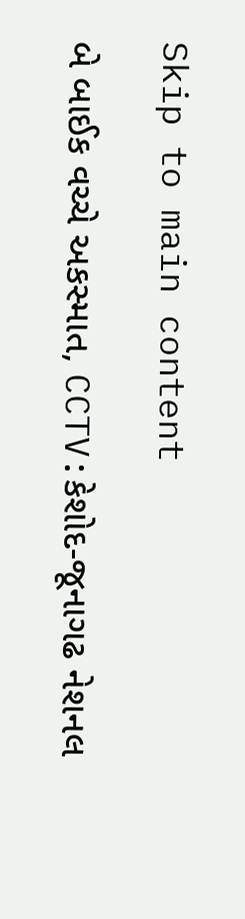Skip to main content

બે બાઈક વચ્ચે અકસ્માત, CCTV:કેશોદ-જૂનાગઢ નેશનલ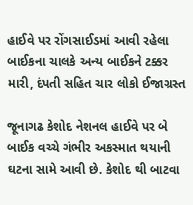હાઈવે પર રોંગસાઈડમાં આવી રહેલા બાઈકના ચાલકે અન્ય બાઈકને ટક્કર મારી, દંપતી સહિત ચાર લોકો ઈજાગ્રસ્ત

જૂનાગઢ કેશોદ નેશનલ હાઈવે પર બે બાઈક વચ્ચે ગંભીર અકસ્માત થયાની ઘટના સામે આવી છે. કેશોદ થી બાટવા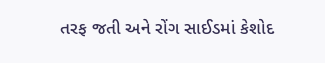તરફ જતી અને રોંગ સાઈડમાં કેશોદ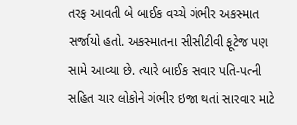તરફ આવતી બે બાઈક વચ્ચે ગંભીર અકસ્માત સર્જાયો હતો. અકસ્માતના સીસીટીવી ફૂટેજ પણ સામે આવ્યા છે. ત્યારે બાઈક સવાર પતિ-પત્ની સહિત ચાર લોકોને ગંભીર ઇજા થતાં સારવાર માટે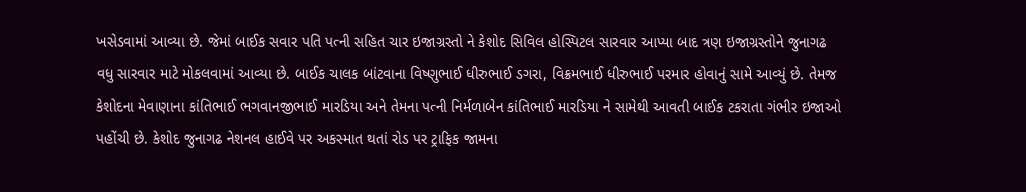ખસેડવામાં આવ્યા છે. જેમાં બાઈક સવાર પતિ પત્ની સહિત ચાર ઇજાગ્રસ્તો ને કેશોદ સિવિલ હોસ્પિટલ સારવાર આપ્યા બાદ ત્રણ ઇજાગ્રસ્તોને જુનાગઢ વધુ સારવાર માટે મોકલવામાં આવ્યા છે. બાઈક ચાલક બાંટવાના વિષ્ણુભાઈ ધીરુભાઈ ડગરા, વિક્રમભાઈ ધીરુભાઈ પરમાર હોવાનું સામે આવ્યું છે. તેમજ કેશોદના મેવાણાના કાંતિભાઈ ભગવાનજીભાઈ મારડિયા અને તેમના પત્ની નિર્મળાબેન કાંતિભાઈ મારડિયા ને સામેથી આવતી બાઈક ટકરાતા ગંભીર ઇજાઓ પહોંચી છે. કેશોદ જુનાગઢ નેશનલ હાઈવે પર અકસ્માત થતાં રોડ પર ટ્રાફિક જામના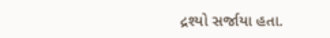દ્રશ્યો સર્જાયા હતા.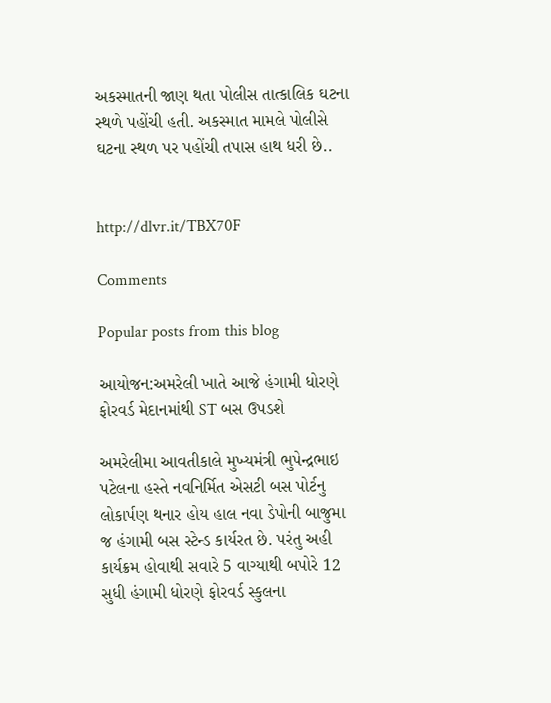અકસ્માતની જાણ થતા પોલીસ તાત્કાલિક ઘટના સ્થળે પહોંચી હતી. અકસ્માત મામલે પોલીસે ઘટના સ્થળ પર પહોંચી તપાસ હાથ ધરી છે..


http://dlvr.it/TBX70F

Comments

Popular posts from this blog

આયોજન:અમરેલી ખાતે આજે હંગામી ધોરણે ફોરવર્ડ મેદાનમાંથી ST બસ ઉપડશે

અમરેલીમા આવતીકાલે મુખ્યમંત્રી ભુપેન્દ્રભાઇ પટેલના હસ્તે નવનિર્મિત એસટી બસ પોર્ટનુ લોકાર્પણ થનાર હોય હાલ નવા ડેપોની બાજુમા જ હંગામી બસ સ્ટેન્ડ કાર્યરત છે. પરંતુ અહી કાર્યક્રમ હોવાથી સવારે 5 વાગ્યાથી બપોરે 12 સુધી હંગામી ધોરણે ફોરવર્ડ સ્કુલના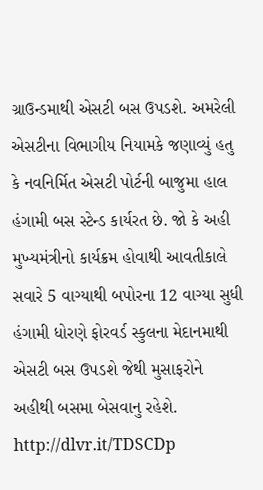ગ્રાઉન્ડમાથી એસટી બસ ઉપડશે. અમરેલી એસટીના વિભાગીય નિયામકે જણાવ્યું હતુ કે નવનિર્મિત એસટી પોર્ટની બાજુમા હાલ હંગામી બસ સ્ટેન્ડ કાર્યરત છે. જો કે અહી મુખ્યમંત્રીનો કાર્યક્રમ હોવાથી આવતીકાલે સવારે 5 વાગ્યાથી બપોરના 12 વાગ્યા સુધી હંગામી ધોરણે ફોરવર્ડ સ્કુલના મેદાનમાથી એસટી બસ ઉપડશે જેથી મુસાફરોને અહીથી બસમા બેસવાનુ રહેશે. http://dlvr.it/TDSCDp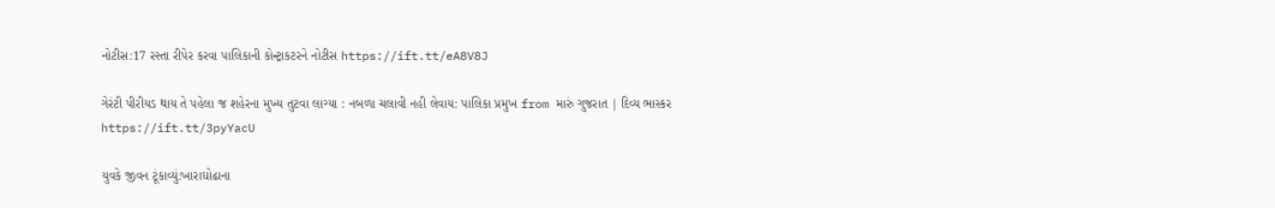નોટીસ:17 રસ્તા રીપેર કરવા પાલિકાની કોન્ટ્રાકટરને નોટીસ https://ift.tt/eA8V8J

ગેરંટી પીરીયડ થાય તે પહેલા જ શહેરના મુખ્ય તુટવા લાગ્યા : નબળા ચલાવી નહી લેવાય: પાલિકા પ્રમુખ from મારું ગુજરાત | દિવ્ય ભાસ્કર https://ift.tt/3pyYacU

યુવકે જીવન ટૂંકાવ્યું:ખારાઘોઢાના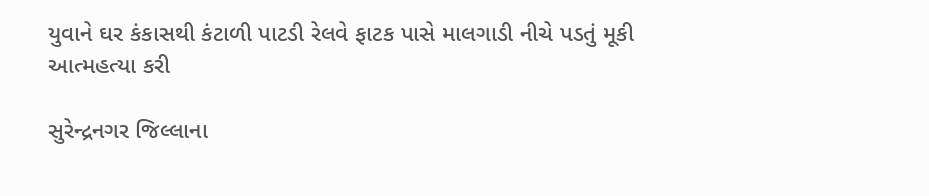યુવાને ઘર કંકાસથી કંટાળી પાટડી રેલવે ફાટક પાસે માલગાડી નીચે પડતું મૂકી આત્મહત્યા કરી

સુરેન્દ્રનગર જિલ્લાના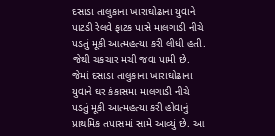દસાડા તાલુકાના ખારાઘોઢાના યુવાને પાટડી રેલવે ફાટક પાસે માલગાડી નીચે પડતું મૂકી આત્મહત્યા કરી લીધી હતી. જેથી ચકચાર મચી જવા પામી છે. જેમાં દસાડા તાલુકાના ખારાઘોઢાના યુવાને ઘર કંકાસમા માલગાડી નીચે પડતું મૂકી આત્મહત્યા કરી હોવાનું પ્રાથમિક તપાસમાં સામે આવ્યું છે. આ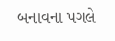બનાવના પગલે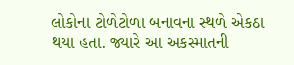લોકોના ટોળેટોળા બનાવના સ્થળે એકઠા થયા હતા. જ્યારે આ અકસ્માતની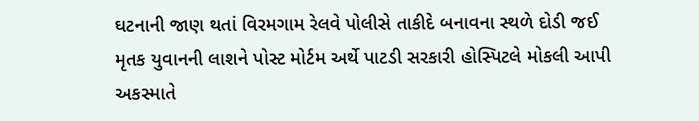ઘટનાની જાણ થતાં વિરમગામ રેલવે પોલીસે તાકીદે બનાવના સ્થળે દોડી જઈ મૃતક યુવાનની લાશને પોસ્ટ મોર્ટમ અર્થે પાટડી સરકારી હોસ્પિટલે મોકલી આપી અકસ્માતે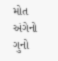મોત અંગેનો ગુનો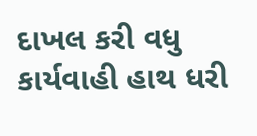દાખલ કરી વધુ કાર્યવાહી હાથ ધરી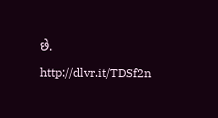છે. http://dlvr.it/TDSf2n